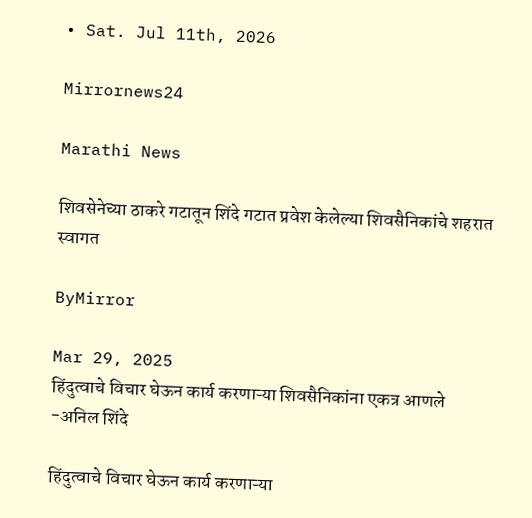• Sat. Jul 11th, 2026

Mirrornews24

Marathi News

शिवसेनेच्या ठाकरे गटातून शिंदे गटात प्रवेश केलेल्या शिवसैनिकांचे शहरात स्वागत

ByMirror

Mar 29, 2025
हिंदुत्वाचे विचार घेऊन कार्य करणाऱ्या शिवसैनिकांना एकत्र आणले -अनिल शिंदे

हिंदुत्वाचे विचार घेऊन कार्य करणाऱ्या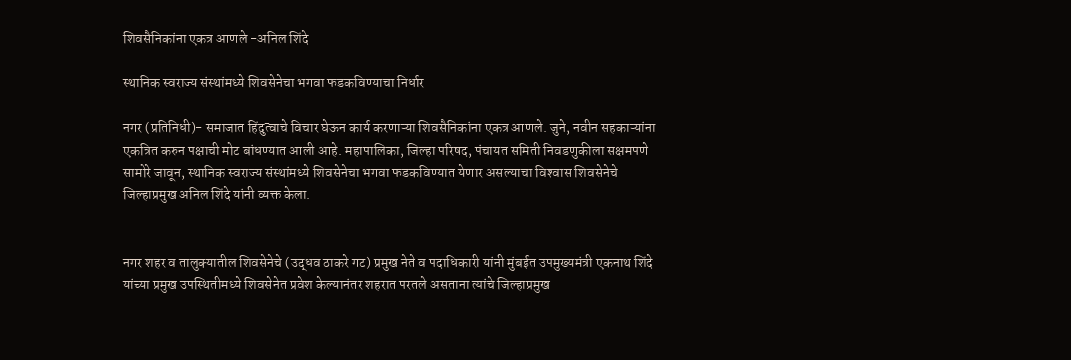शिवसैनिकांना एकत्र आणले -अनिल शिंदे

स्थानिक स्वराज्य संस्थांमध्ये शिवसेनेचा भगवा फडकविण्याचा निर्धार

नगर (प्रतिनिधी)- समाजात हिंदुत्वाचे विचार घेऊन कार्य करणाऱ्या शिवसैनिकांना एकत्र आणले. जुने, नवीन सहकाऱ्यांना एकत्रित करुन पक्षाची मोट बांधण्यात आली आहे. महापालिका, जिल्हा परिषद, पंचायत समिती निवडणुकीला सक्षमपणे सामोरे जावून, स्थानिक स्वराज्य संस्थांमध्ये शिवसेनेचा भगवा फडकविण्यात येणार असल्याचा विश्‍वास शिवसेनेचे जिल्हाप्रमुख अनिल शिंदे यांनी व्यक्त केला.


नगर शहर व तालुक्यातील शिवसेनेचे (उद्धव ठाकरे गट) प्रमुख नेते व पदाधिकारी यांनी मुंबईत उपमुख्यमंत्री एकनाथ शिंदे यांच्या प्रमुख उपस्थितीमध्ये शिवसेनेत प्रवेश केल्यानंतर शहरात परतले असताना त्यांचे जिल्हाप्रमुख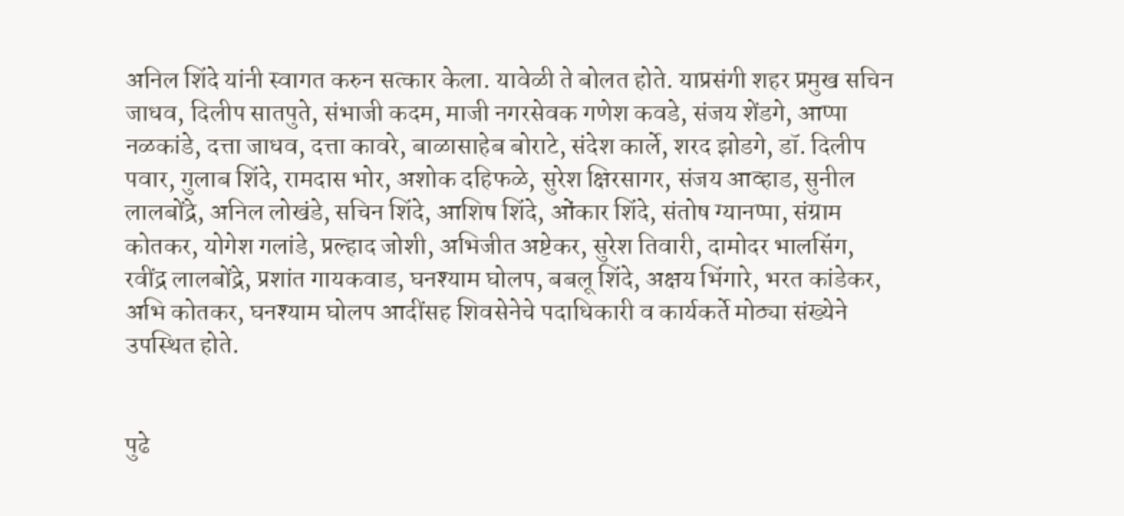अनिल शिंदे यांनी स्वागत करुन सत्कार केला. यावेळी ते बोलत होते. याप्रसंगी शहर प्रमुख सचिन जाधव, दिलीप सातपुते, संभाजी कदम, माजी नगरसेवक गणेश कवडे, संजय शेंडगे, आप्पा नळकांडे, दत्ता जाधव, दत्ता कावरे, बाळासाहेब बोराटे, संदेश कार्ले, शरद झोडगे, डॉ. दिलीप पवार, गुलाब शिंदे, रामदास भोर, अशोक दहिफळे, सुरेश क्षिरसागर, संजय आव्हाड, सुनील लालबोंद्रे, अनिल लोखंडे, सचिन शिंदे, आशिष शिंदे, ओंकार शिंदे, संतोष ग्यानप्पा, संग्राम कोतकर, योगेश गलांडे, प्रल्हाद जोशी, अभिजीत अष्टेकर, सुरेश तिवारी, दामोदर भालसिंग, रवींद्र लालबोंद्रे, प्रशांत गायकवाड, घनश्‍याम घोलप, बबलू शिंदे, अक्षय भिंगारे, भरत कांडेकर, अभि कोतकर, घनश्‍याम घोलप आदींसह शिवसेनेचे पदाधिकारी व कार्यकर्ते मोठ्या संख्येने उपस्थित होते.


पुढे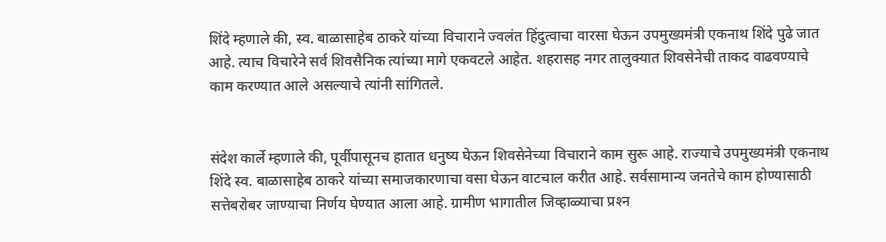शिंदे म्हणाले की, स्व. बाळासाहेब ठाकरे यांच्या विचाराने ज्वलंत हिंदुत्वाचा वारसा घेऊन उपमुख्यमंत्री एकनाथ शिंदे पुढे जात आहे. त्याच विचारेने सर्व शिवसैनिक त्यांच्या मागे एकवटले आहेत. शहरासह नगर तालुक्यात शिवसेनेची ताकद वाढवण्याचे काम करण्यात आले असल्याचे त्यांनी सांगितले.


संदेश कार्ले म्हणाले की, पूर्वीपासूनच हातात धनुष्य घेऊन शिवसेनेच्या विचाराने काम सुरू आहे. राज्याचे उपमुख्यमंत्री एकनाथ शिंदे स्व. बाळासाहेब ठाकरे यांच्या समाजकारणाचा वसा घेऊन वाटचाल करीत आहे. सर्वसामान्य जनतेचे काम होण्यासाठी सत्तेबरोबर जाण्याचा निर्णय घेण्यात आला आहे. ग्रामीण भागातील जिव्हाळ्याचा प्रश्‍न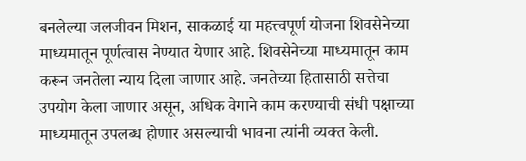बनलेल्या जलजीवन मिशन, साकळाई या महत्त्वपूर्ण योजना शिवसेनेच्या माध्यमातून पूर्णत्वास नेण्यात येणार आहे. शिवसेनेच्या माध्यमातून काम करून जनतेला न्याय दिला जाणार आहे. जनतेच्या हितासाठी सत्तेचा उपयोग केला जाणार असून, अधिक वेगाने काम करण्याची संधी पक्षाच्या माध्यमातून उपलब्ध होणार असल्याची भावना त्यांनी व्यक्त केली.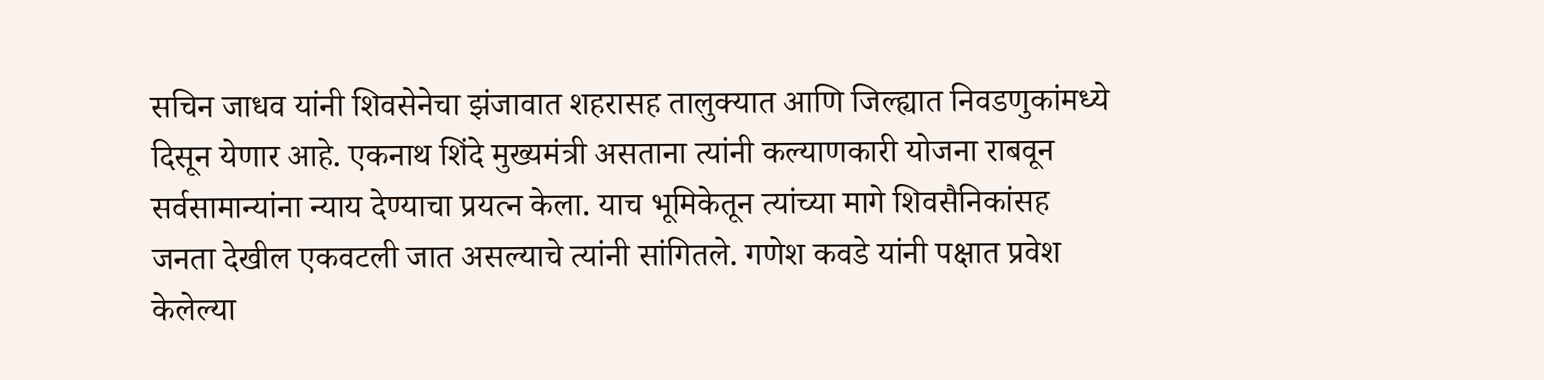सचिन जाधव यांनी शिवसेनेचा झंजावात शहरासह तालुक्यात आणि जिल्ह्यात निवडणुकांमध्ये दिसून येणार आहे. एकनाथ शिंदे मुख्यमंत्री असताना त्यांनी कल्याणकारी योजना राबवून सर्वसामान्यांना न्याय देण्याचा प्रयत्न केला. याच भूमिकेतून त्यांच्या मागे शिवसैनिकांसह जनता देखील एकवटली जात असल्याचे त्यांनी सांगितले. गणेश कवडे यांनी पक्षात प्रवेश केलेल्या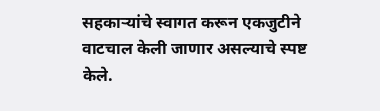सहकाऱ्यांचे स्वागत करून एकजुटीने वाटचाल केली जाणार असल्याचे स्पष्ट केले.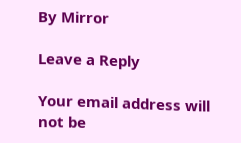By Mirror

Leave a Reply

Your email address will not be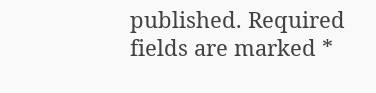published. Required fields are marked *